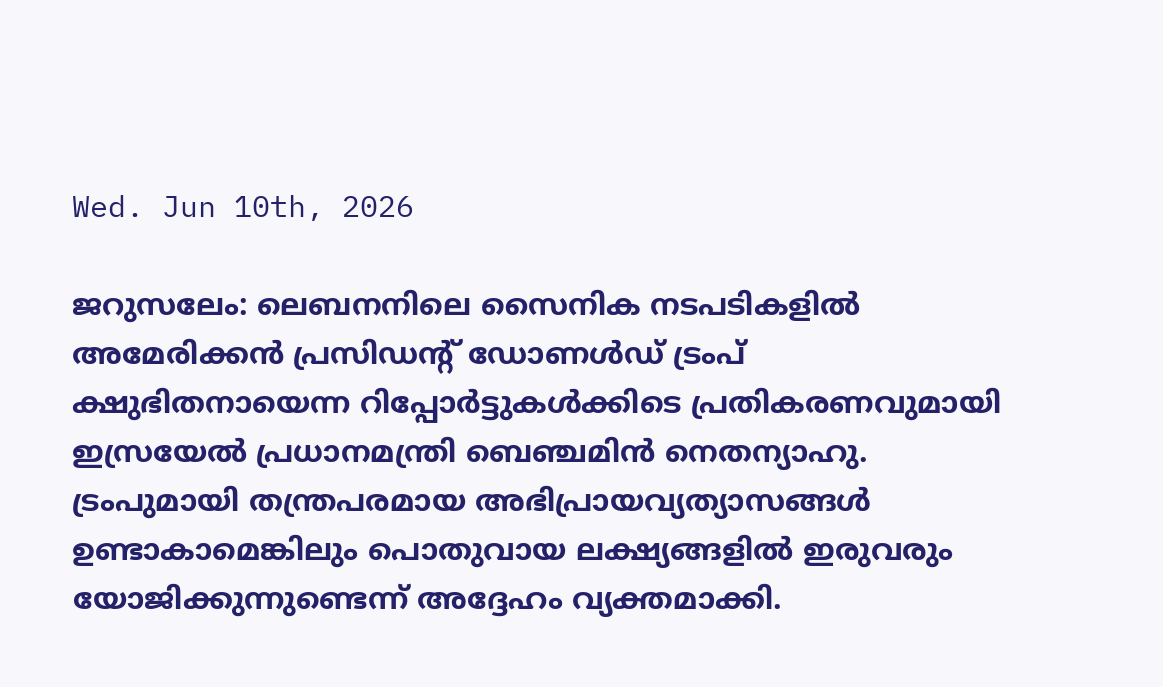Wed. Jun 10th, 2026

ജറുസലേം: ലെബനനിലെ സൈനിക നടപടികളിൽ അമേരിക്കൻ പ്രസിഡന്റ് ഡോണൾഡ് ട്രംപ് ക്ഷുഭിതനായെന്ന റിപ്പോർട്ടുകൾക്കിടെ പ്രതികരണവുമായി ഇസ്രയേൽ പ്രധാനമന്ത്രി ബെഞ്ചമിൻ നെതന്യാഹു. ട്രംപുമായി തന്ത്രപരമായ അഭിപ്രായവ്യത്യാസങ്ങൾ ഉണ്ടാകാമെങ്കിലും പൊതുവായ ലക്ഷ്യങ്ങളിൽ ഇരുവരും യോജിക്കുന്നുണ്ടെന്ന് അദ്ദേഹം വ്യക്തമാക്കി.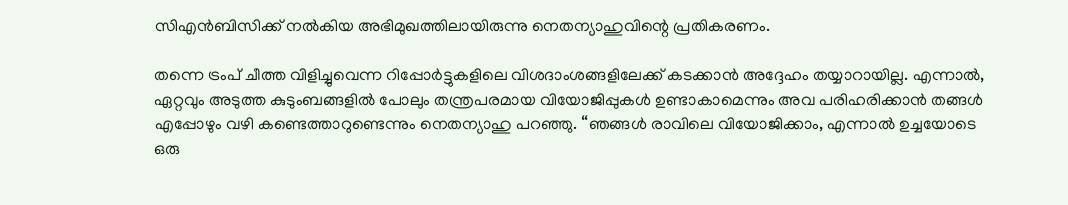സിഎൻബിസിക്ക് നൽകിയ അഭിമുഖത്തിലായിരുന്നു നെതന്യാഹുവിന്റെ പ്രതികരണം.

തന്നെ ട്രംപ് ചീത്ത വിളിച്ചുവെന്ന റിപ്പോർട്ടുകളിലെ വിശദാംശങ്ങളിലേക്ക് കടക്കാൻ അദ്ദേഹം തയ്യാറായില്ല. എന്നാൽ, ഏറ്റവും അടുത്ത കുടുംബങ്ങളിൽ പോലും തന്ത്രപരമായ വിയോജിപ്പുകൾ ഉണ്ടാകാമെന്നും അവ പരിഹരിക്കാൻ തങ്ങൾ എപ്പോഴും വഴി കണ്ടെത്താറുണ്ടെന്നും നെതന്യാഹു പറഞ്ഞു. “ഞങ്ങൾ രാവിലെ വിയോജിക്കാം, എന്നാൽ ഉച്ചയോടെ ഒരു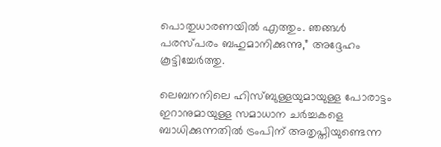പൊതുധാരണയിൽ എത്തും. ഞങ്ങൾ പരസ്പരം ബഹുമാനിക്കുന്നു,” അദ്ദേഹം കൂട്ടിച്ചേർത്തു.

ലെബനനിലെ ഹിസ്ബുള്ളയുമായുള്ള പോരാട്ടം ഇറാനുമായുള്ള സമാധാന ചർച്ചകളെ ബാധിക്കുന്നതിൽ ട്രംപിന് അതൃപ്തിയുണ്ടെന്ന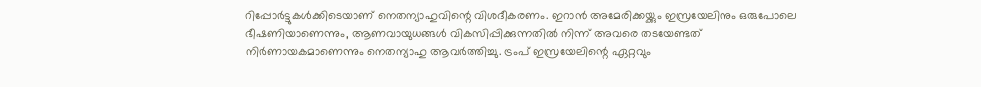റിപ്പോർട്ടുകൾക്കിടെയാണ് നെതന്യാഹുവിന്റെ വിശദീകരണം. ഇറാൻ അമേരിക്കയ്ക്കും ഇസ്രയേലിനും ഒരുപോലെ ഭീഷണിയാണെന്നും, ആണവായുധങ്ങൾ വികസിപ്പിക്കുന്നതിൽ നിന്ന് അവരെ തടയേണ്ടത് നിർണായകമാണെന്നും നെതന്യാഹു ആവർത്തിച്ചു. ട്രംപ് ഇസ്രയേലിന്റെ ഏറ്റവും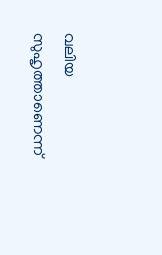വലിയ സുഹൃത്താണെന്ന്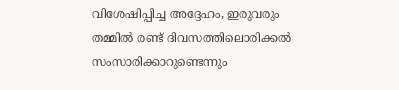വിശേഷിപ്പിച്ച അദ്ദേഹം, ഇരുവരും തമ്മിൽ രണ്ട് ദിവസത്തിലൊരിക്കൽ സംസാരിക്കാറുണ്ടെന്നും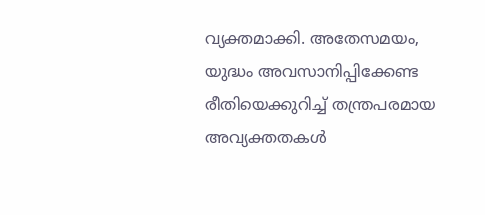വ്യക്തമാക്കി. അതേസമയം, യുദ്ധം അവസാനിപ്പിക്കേണ്ട രീതിയെക്കുറിച്ച് തന്ത്രപരമായ അവ്യക്തതകൾ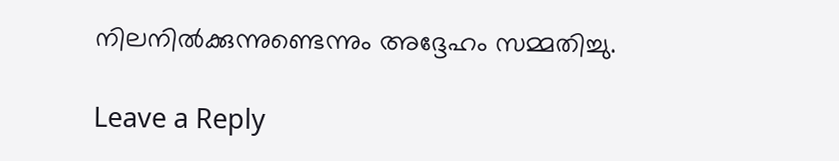നിലനിൽക്കുന്നുണ്ടെന്നും അദ്ദേഹം സമ്മതിച്ചു.

Leave a Reply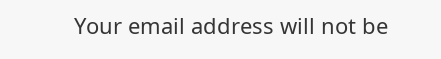Your email address will not be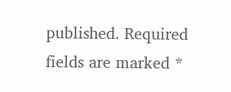published. Required fields are marked *